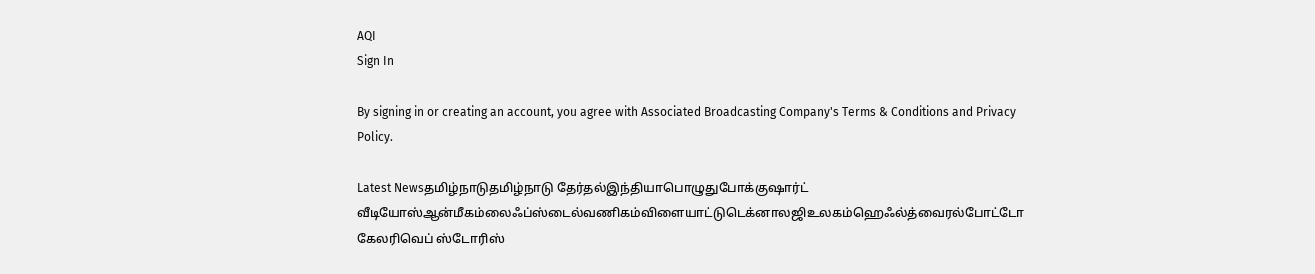AQI
Sign In

By signing in or creating an account, you agree with Associated Broadcasting Company's Terms & Conditions and Privacy Policy.

Latest Newsதமிழ்நாடுதமிழ்நாடு தேர்தல்இந்தியாபொழுதுபோக்குஷார்ட் வீடியோஸ்ஆன்மீகம்லைஃப்ஸ்டைல்வணிகம்விளையாட்டுடெக்னாலஜிஉலகம்ஹெஃல்த்வைரல்போட்டோ கேலரிவெப் ஸ்டோரிஸ்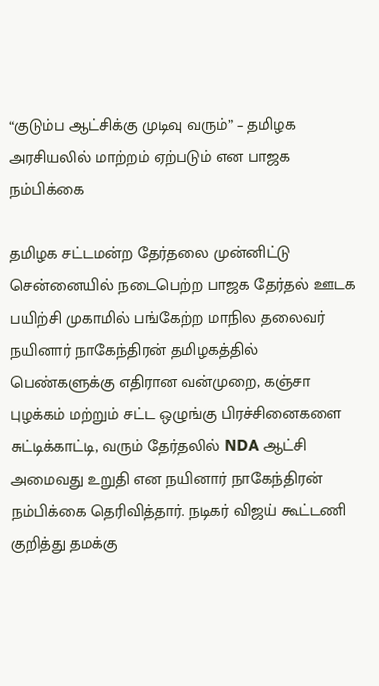“குடும்ப ஆட்சிக்கு முடிவு வரும்” – தமிழக அரசியலில் மாற்றம் ஏற்படும் என பாஜக நம்பிக்கை

தமிழக சட்டமன்ற தேர்தலை முன்னிட்டு சென்னையில் நடைபெற்ற பாஜக தேர்தல் ஊடக பயிற்சி முகாமில் பங்கேற்ற மாநில தலைவர் நயினார் நாகேந்திரன் தமிழகத்தில் பெண்களுக்கு எதிரான வன்முறை, கஞ்சா புழக்கம் மற்றும் சட்ட ஒழுங்கு பிரச்சினைகளை சுட்டிக்காட்டி, வரும் தேர்தலில் NDA ஆட்சி அமைவது உறுதி என நயினார் நாகேந்திரன் நம்பிக்கை தெரிவித்தார். நடிகர் விஜய் கூட்டணி குறித்து தமக்கு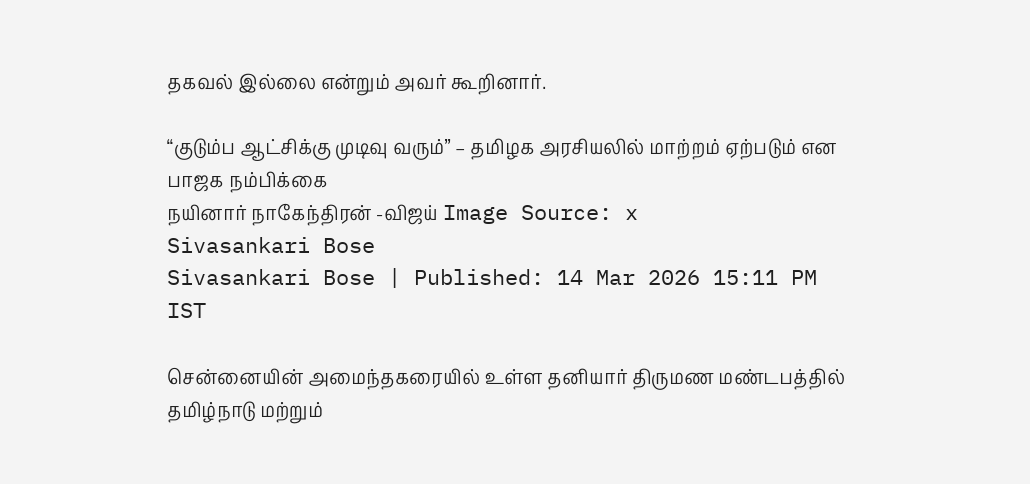தகவல் இல்லை என்றும் அவர் கூறினார்.

“குடும்ப ஆட்சிக்கு முடிவு வரும்” – தமிழக அரசியலில் மாற்றம் ஏற்படும் என பாஜக நம்பிக்கை
நயினார் நாகேந்திரன் -விஜய் Image Source: x
Sivasankari Bose
Sivasankari Bose | Published: 14 Mar 2026 15:11 PM IST

சென்னையின் அமைந்தகரையில் உள்ள தனியார் திருமண மண்டபத்தில் தமிழ்நாடு மற்றும்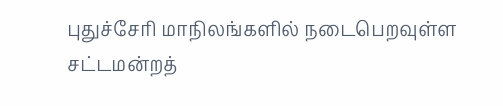புதுச்சேரி மாநிலங்களில் நடைபெறவுள்ள சட்டமன்றத்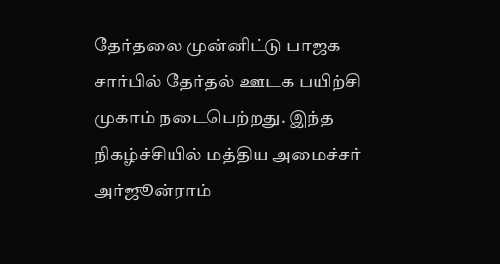தேர்தலை முன்னிட்டு பாஜக சார்பில் தேர்தல் ஊடக பயிற்சி முகாம் நடைபெற்றது. இந்த நிகழ்ச்சியில் மத்திய அமைச்சர் அர்ஜூன்ராம்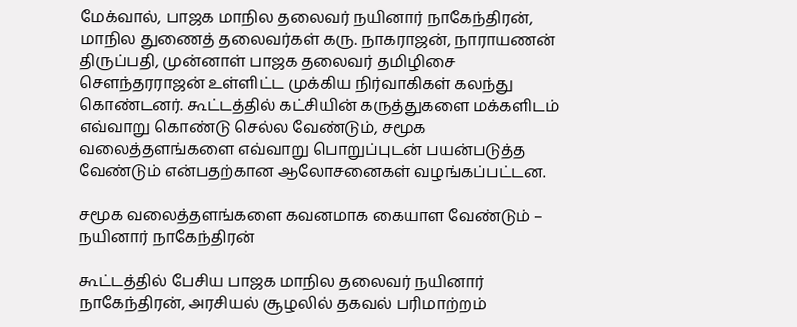மேக்வால், பாஜக மாநில தலைவர் நயினார் நாகேந்திரன், மாநில துணைத் தலைவர்கள் கரு. நாகராஜன், நாராயணன் திருப்பதி, முன்னாள் பாஜக தலைவர் தமிழிசை சௌந்தரராஜன் உள்ளிட்ட முக்கிய நிர்வாகிகள் கலந்து கொண்டனர். கூட்டத்தில் கட்சியின் கருத்துகளை மக்களிடம் எவ்வாறு கொண்டு செல்ல வேண்டும், சமூக வலைத்தளங்களை எவ்வாறு பொறுப்புடன் பயன்படுத்த வேண்டும் என்பதற்கான ஆலோசனைகள் வழங்கப்பட்டன.

சமூக வலைத்தளங்களை கவனமாக கையாள வேண்டும் – நயினார் நாகேந்திரன்

கூட்டத்தில் பேசிய பாஜக மாநில தலைவர் நயினார் நாகேந்திரன், அரசியல் சூழலில் தகவல் பரிமாற்றம்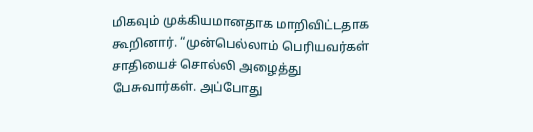மிகவும் முக்கியமானதாக மாறிவிட்டதாக கூறினார். “முன்பெல்லாம் பெரியவர்கள் சாதியைச் சொல்லி அழைத்து பேசுவார்கள். அப்போது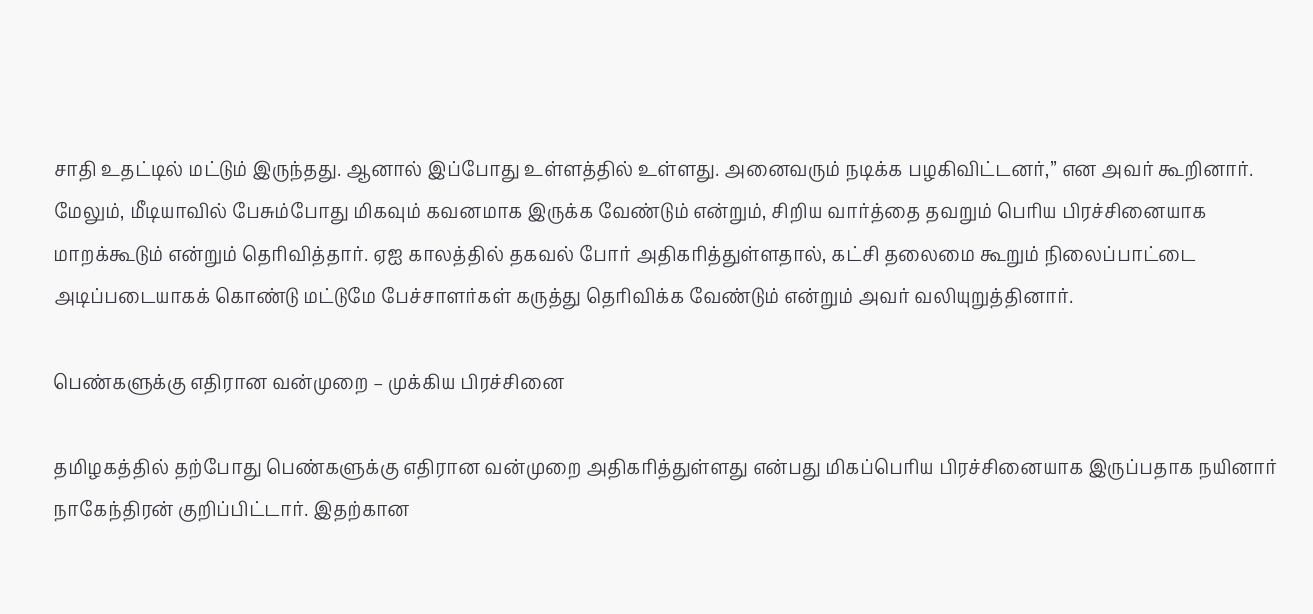சாதி உதட்டில் மட்டும் இருந்தது. ஆனால் இப்போது உள்ளத்தில் உள்ளது. அனைவரும் நடிக்க பழகிவிட்டனர்,” என அவர் கூறினார். மேலும், மீடியாவில் பேசும்போது மிகவும் கவனமாக இருக்க வேண்டும் என்றும், சிறிய வார்த்தை தவறும் பெரிய பிரச்சினையாக மாறக்கூடும் என்றும் தெரிவித்தார். ஏஐ காலத்தில் தகவல் போர் அதிகரித்துள்ளதால், கட்சி தலைமை கூறும் நிலைப்பாட்டை அடிப்படையாகக் கொண்டு மட்டுமே பேச்சாளர்கள் கருத்து தெரிவிக்க வேண்டும் என்றும் அவர் வலியுறுத்தினார்.

பெண்களுக்கு எதிரான வன்முறை – முக்கிய பிரச்சினை

தமிழகத்தில் தற்போது பெண்களுக்கு எதிரான வன்முறை அதிகரித்துள்ளது என்பது மிகப்பெரிய பிரச்சினையாக இருப்பதாக நயினார் நாகேந்திரன் குறிப்பிட்டார். இதற்கான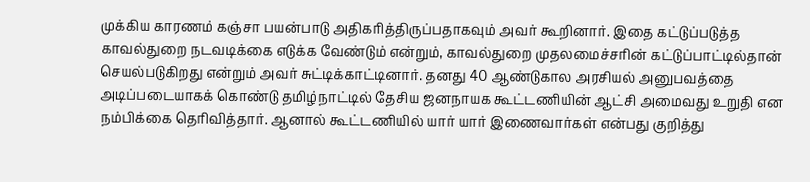முக்கிய காரணம் கஞ்சா பயன்பாடு அதிகரித்திருப்பதாகவும் அவர் கூறினார். இதை கட்டுப்படுத்த காவல்துறை நடவடிக்கை எடுக்க வேண்டும் என்றும், காவல்துறை முதலமைச்சரின் கட்டுப்பாட்டில்தான் செயல்படுகிறது என்றும் அவர் சுட்டிக்காட்டினார். தனது 40 ஆண்டுகால அரசியல் அனுபவத்தை அடிப்படையாகக் கொண்டு தமிழ்நாட்டில் தேசிய ஜனநாயக கூட்டணியின் ஆட்சி அமைவது உறுதி என நம்பிக்கை தெரிவித்தார். ஆனால் கூட்டணியில் யார் யார் இணைவார்கள் என்பது குறித்து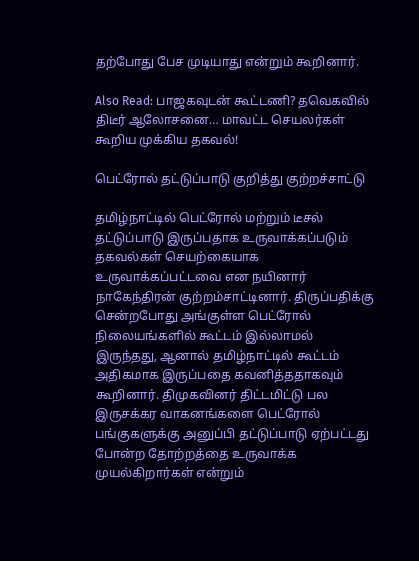தற்போது பேச முடியாது என்றும் கூறினார்.

Also Read: பாஜகவுடன் கூட்டணி? தவெகவில் திடீர் ஆலோசனை… மாவட்ட செயலர்கள் கூறிய முக்கிய தகவல்!

பெட்ரோல் தட்டுப்பாடு குறித்து குற்றச்சாட்டு

தமிழ்நாட்டில் பெட்ரோல் மற்றும் டீசல் தட்டுப்பாடு இருப்பதாக உருவாக்கப்படும் தகவல்கள் செயற்கையாக உருவாக்கப்பட்டவை என நயினார் நாகேந்திரன் குற்றம்சாட்டினார். திருப்பதிக்கு சென்றபோது அங்குள்ள பெட்ரோல் நிலையங்களில் கூட்டம் இல்லாமல் இருந்தது, ஆனால் தமிழ்நாட்டில் கூட்டம் அதிகமாக இருப்பதை கவனித்ததாகவும் கூறினார். திமுகவினர் திட்டமிட்டு பல இருசக்கர வாகனங்களை பெட்ரோல் பங்குகளுக்கு அனுப்பி தட்டுப்பாடு ஏற்பட்டது போன்ற தோற்றத்தை உருவாக்க முயல்கிறார்கள் என்றும்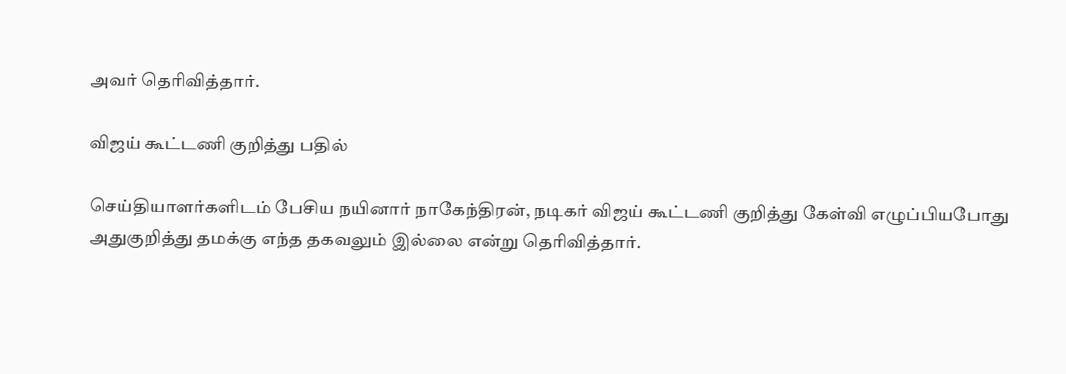அவர் தெரிவித்தார்.

விஜய் கூட்டணி குறித்து பதில்

செய்தியாளர்களிடம் பேசிய நயினார் நாகேந்திரன், நடிகர் விஜய் கூட்டணி குறித்து கேள்வி எழுப்பியபோது அதுகுறித்து தமக்கு எந்த தகவலும் இல்லை என்று தெரிவித்தார்.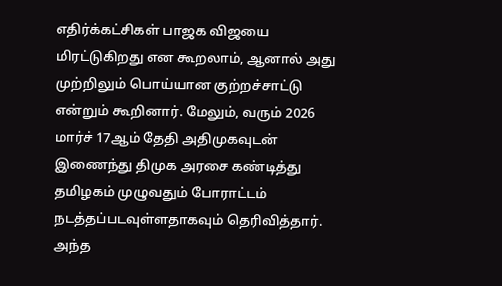எதிர்க்கட்சிகள் பாஜக விஜயை மிரட்டுகிறது என கூறலாம், ஆனால் அது முற்றிலும் பொய்யான குற்றச்சாட்டு என்றும் கூறினார். மேலும், வரும் 2026 மார்ச் 17ஆம் தேதி அதிமுகவுடன் இணைந்து திமுக அரசை கண்டித்து தமிழகம் முழுவதும் போராட்டம் நடத்தப்படவுள்ளதாகவும் தெரிவித்தார். அந்த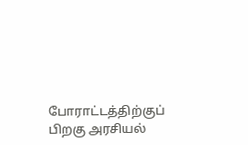போராட்டத்திற்குப் பிறகு அரசியல்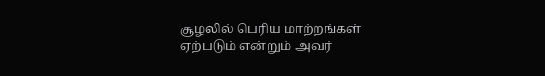சூழலில் பெரிய மாற்றங்கள் ஏற்படும் என்றும் அவர்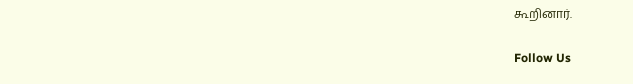கூறினார்.

Follow Us